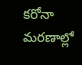కరోనా మరణాల్లో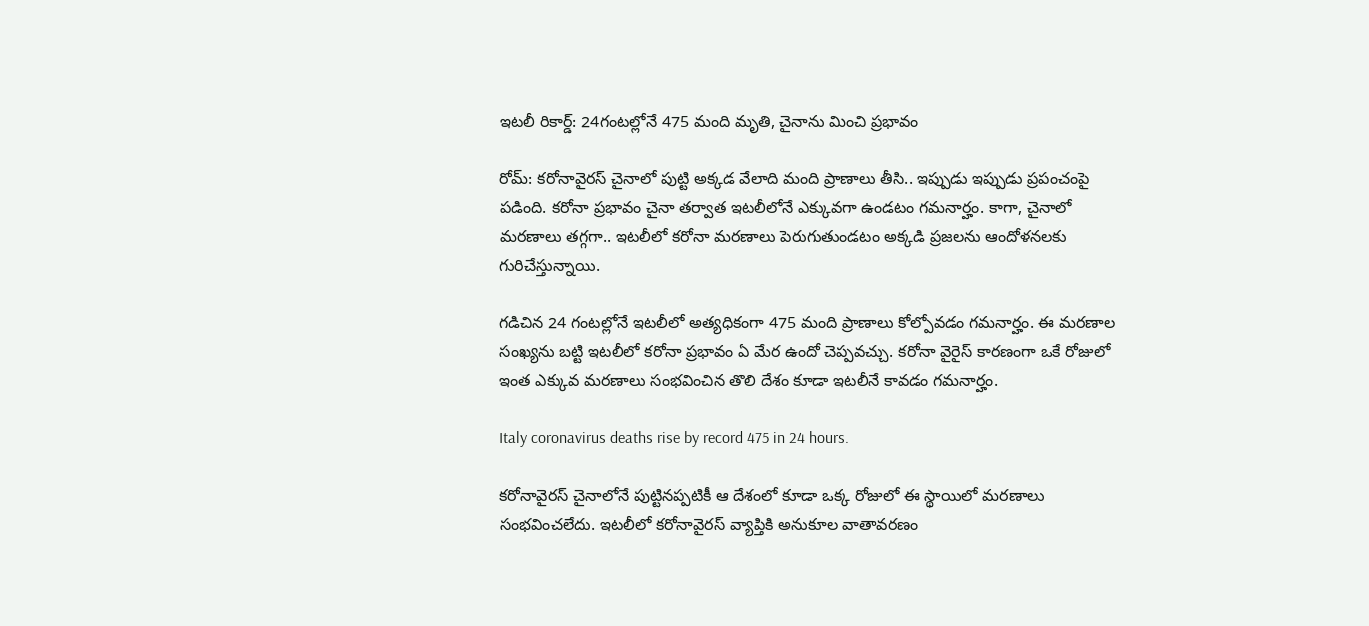ఇటలీ రికార్డ్: 24గంటల్లోనే 475 మంది మృతి, చైనాను మించి ప్రభావం

రోమ్: కరోనావైరస్ చైనాలో పుట్టి అక్కడ వేలాది మంది ప్రాణాలు తీసి.. ఇప్పుడు ఇప్పుడు ప్రపంచంపై పడింది. కరోనా ప్రభావం చైనా తర్వాత ఇటలీలోనే ఎక్కువగా ఉండటం గమనార్హం. కాగా, చైనాలో మరణాలు తగ్గగా.. ఇటలీలో కరోనా మరణాలు పెరుగుతుండటం అక్కడి ప్రజలను ఆందోళనలకు గురిచేస్తున్నాయి.

గడిచిన 24 గంటల్లోనే ఇటలీలో అత్యధికంగా 475 మంది ప్రాణాలు కోల్పోవడం గమనార్హం. ఈ మరణాల సంఖ్యను బట్టి ఇటలీలో కరోనా ప్రభావం ఏ మేర ఉందో చెప్పవచ్చు. కరోనా వైరైస్ కారణంగా ఒకే రోజులో ఇంత ఎక్కువ మరణాలు సంభవించిన తొలి దేశం కూడా ఇటలీనే కావడం గమనార్హం.

Italy coronavirus deaths rise by record 475 in 24 hours.

కరోనావైరస్ చైనాలోనే పుట్టినప్పటికీ ఆ దేశంలో కూడా ఒక్క రోజులో ఈ స్థాయిలో మరణాలు సంభవించలేదు. ఇటలీలో కరోనావైరస్ వ్యాప్తికి అనుకూల వాతావరణం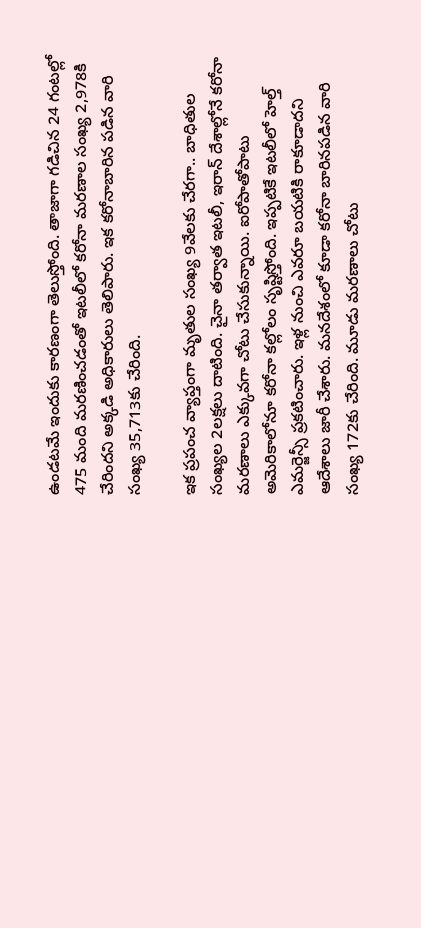ఉండటమే ఇందుకు కారణంగా తెలుస్తోంది. తాజాగా గడిచిన 24 గంటల్లో 475 మంది మరణించడంతో ఇటలీలో కరోనా మరణాల సంఖ్య 2,978కి చేరిందని అక్కడి అధికారులు తెలిపారు. ఇక కరోనాబారిన పడిన వారి సంఖ్య 35,713కు చేరింది.

ఇక ప్రపంచ వ్యాప్తంగా మృతుల సంఖ్య 9వేలకు చేరగా.. బాధితుల సంఖ్యల 2లక్షలు దాటింది. చైనా తర్వాత ఇటలీ, ఇరాన్ దేశాల్లోనే కరోనా మరణాలు ఎక్కువగా చోటు చేసుకున్నాయి. ఐరోపాతోపాటు అమెరికాలోనూ కరోనా కల్లోలం సృష్టిస్తోంది. ఇప్పటికే ఇటలీలో హెల్త్ ఎమర్జెన్సీ ప్రకటించారు. ఇళ్ల నుంచి ఎవరూ బయటికి రాకూడాదని ఆదేశాలు జారీ చేశారు. మనదేశంలో కూడా కరోనా బారినపడిన వారి సంఖ్య 172కు చేరింది. మూడు మరణాలు చోటు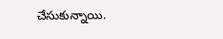చేసుకున్నాయి.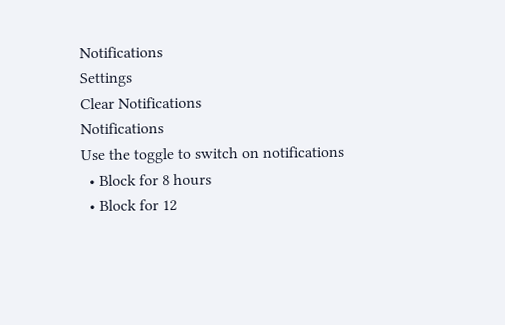Notifications
Settings
Clear Notifications
Notifications
Use the toggle to switch on notifications
  • Block for 8 hours
  • Block for 12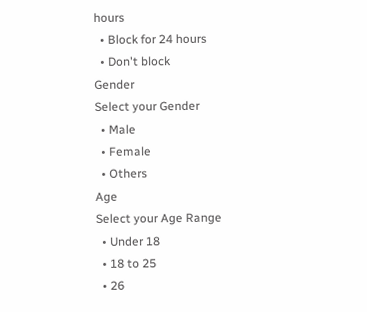hours
  • Block for 24 hours
  • Don't block
Gender
Select your Gender
  • Male
  • Female
  • Others
Age
Select your Age Range
  • Under 18
  • 18 to 25
  • 26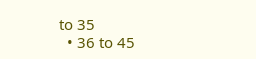to 35
  • 36 to 45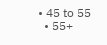• 45 to 55
  • 55+